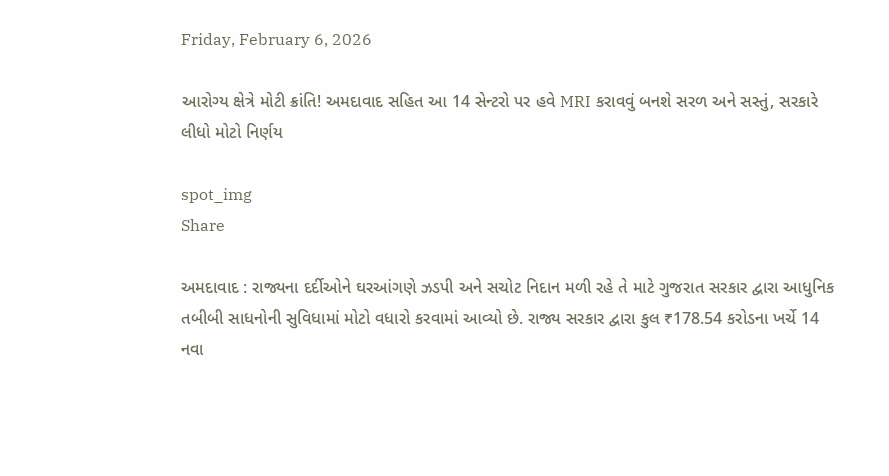Friday, February 6, 2026

આરોગ્ય ક્ષેત્રે મોટી ક્રાંતિ! અમદાવાદ સહિત આ 14 સેન્ટરો પર હવે MRI કરાવવું બનશે સરળ અને સસ્તું, સરકારે લીધો મોટો નિર્ણય

spot_img
Share

અમદાવાદ : રાજ્યના દર્દીઓને ઘરઆંગણે ઝડપી અને સચોટ નિદાન મળી રહે તે માટે ગુજરાત સરકાર દ્વારા આધુનિક તબીબી સાધનોની સુવિધામાં મોટો વધારો કરવામાં આવ્યો છે. રાજ્ય સરકાર દ્વારા કુલ ₹178.54 કરોડના ખર્ચે 14 નવા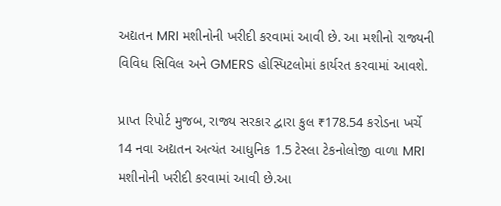અદ્યતન MRI મશીનોની ખરીદી કરવામાં આવી છે. આ મશીનો રાજ્યની વિવિધ સિવિલ અને GMERS હોસ્પિટલોમાં કાર્યરત કરવામાં આવશે.

પ્રાપ્ત રિપોર્ટ મુજબ, રાજ્ય સરકાર દ્વારા કુલ ₹178.54 કરોડના ખર્ચે 14 નવા અદ્યતન અત્યંત આધુનિક 1.5 ટેસ્લા ટેકનોલોજી વાળા MRI મશીનોની ખરીદી કરવામાં આવી છે.આ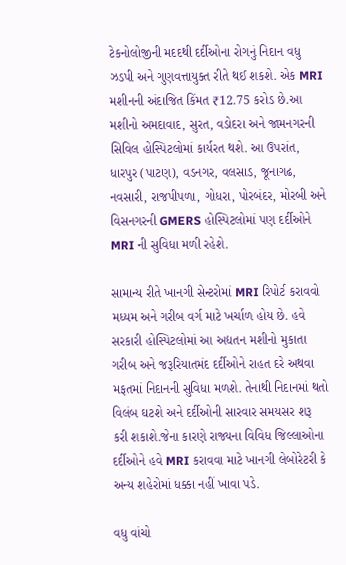ટેકનોલોજીની મદદથી દર્દીઓના રોગનું નિદાન વધુ ઝડપી અને ગુણવત્તાયુક્ત રીતે થઈ શકશે. એક MRI મશીનની અંદાજિત કિંમત ₹12.75 કરોડ છે.આ મશીનો અમદાવાદ, સુરત, વડોદરા અને જામનગરની સિવિલ હોસ્પિટલોમાં કાર્યરત થશે. આ ઉપરાંત, ધારપુર (પાટણ), વડનગર, વલસાડ, જૂનાગઢ, નવસારી, રાજપીપળા, ગોધરા, પોરબંદર, મોરબી અને વિસનગરની GMERS હોસ્પિટલોમાં પણ દર્દીઓને MRI ની સુવિધા મળી રહેશે.

સામાન્ય રીતે ખાનગી સેન્ટરોમાં MRI રિપોર્ટ કરાવવો મધ્યમ અને ગરીબ વર્ગ માટે ખર્ચાળ હોય છે. હવે સરકારી હોસ્પિટલોમાં આ અદ્યતન મશીનો મુકાતા ગરીબ અને જરૂરિયાતમંદ દર્દીઓને રાહત દરે અથવા મફતમાં નિદાનની સુવિધા મળશે. તેનાથી નિદાનમાં થતો વિલંબ ઘટશે અને દર્દીઓની સારવાર સમયસર શરૂ કરી શકાશે.જેના કારણે રાજ્યના વિવિધ જિલ્લાઓના દર્દીઓને હવે MRI કરાવવા માટે ખાનગી લેબોરેટરી કે અન્ય શહેરોમાં ધક્કા નહીં ખાવા પડે.

વધુ વાંચો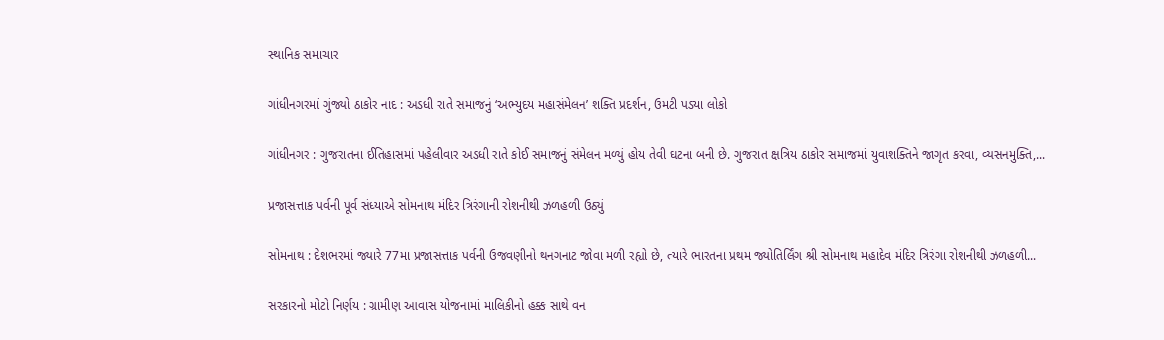સ્થાનિક સમાચાર

ગાંધીનગરમાં ગુંજ્યો ઠાકોર નાદ : અડધી રાતે સમાજનું ‘અભ્યુદય મહાસંમેલન’ શક્તિ પ્રદર્શન, ઉમટી પડ્યા લોકો

ગાંધીનગર : ગુજરાતના ઈતિહાસમાં પહેલીવાર અડધી રાતે કોઈ સમાજનું સંમેલન મળ્યું હોય તેવી ઘટના બની છે. ગુજરાત ક્ષત્રિય ઠાકોર સમાજમાં યુવાશક્તિને જાગૃત કરવા, વ્યસનમુક્તિ,...

પ્રજાસત્તાક પર્વની પૂર્વ સંધ્યાએ સોમનાથ મંદિર ત્રિરંગાની રોશનીથી ઝળહળી ઉઠ્યું

સોમનાથ : દેશભરમાં જ્યારે 77મા પ્રજાસત્તાક પર્વની ઉજવણીનો થનગનાટ જોવા મળી રહ્યો છે, ત્યારે ભારતના પ્રથમ જ્યોતિર્લિંગ શ્રી સોમનાથ મહાદેવ મંદિર ત્રિરંગા રોશનીથી ઝળહળી...

સરકારનો મોટો નિર્ણય : ગ્રામીણ આવાસ યોજનામાં માલિકીનો હક્ક સાથે વન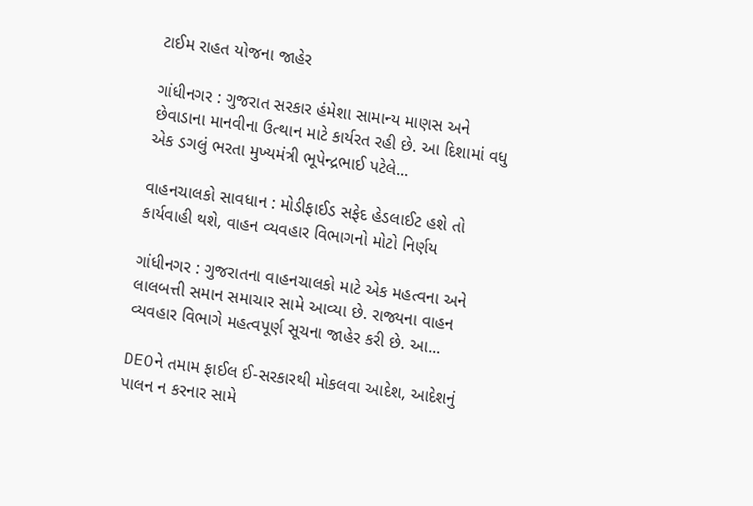ટાઈમ રાહત યોજના જાહેર

ગાંધીનગર : ગુજરાત સરકાર હંમેશા સામાન્ય માણસ અને છેવાડાના માનવીના ઉત્થાન માટે કાર્યરત રહી છે. આ દિશામાં વધુ એક ડગલું ભરતા મુખ્યમંત્રી ભૂપેન્દ્રભાઈ પટેલે...

વાહનચાલકો સાવધાન : મોડીફાઈડ સફેદ હેડલાઈટ હશે તો કાર્યવાહી થશે, વાહન વ્યવહાર વિભાગનો મોટો નિર્ણય

ગાંધીનગર : ગુજરાતના વાહનચાલકો માટે એક મહત્વના અને લાલબત્તી સમાન સમાચાર સામે આવ્યા છે. રાજ્યના વાહન વ્યવહાર વિભાગે મહત્વપૂર્ણ સૂચના જાહેર કરી છે. આ...

DEOને તમામ ફાઈલ ઈ-સરકારથી મોકલવા આદેશ, આદેશનું પાલન ન કરનાર સામે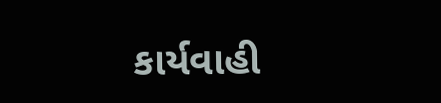કાર્યવાહી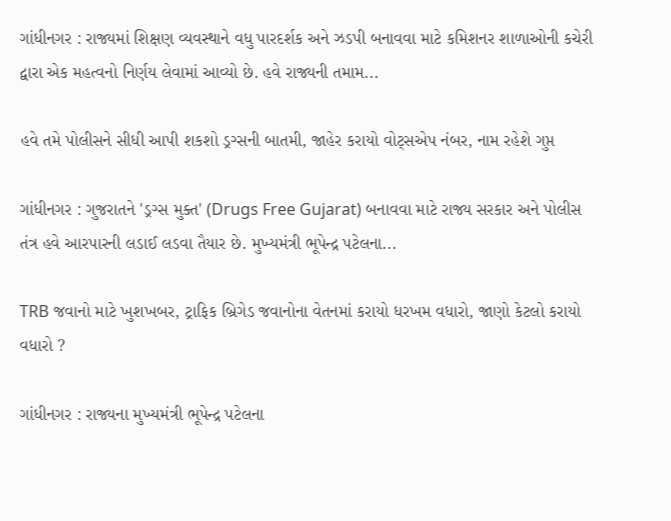ગાંધીનગર : રાજ્યમાં શિક્ષણ વ્યવસ્થાને વધુ પારદર્શક અને ઝડપી બનાવવા માટે કમિશનર શાળાઓની કચેરી દ્વારા એક મહત્વનો નિર્ણય લેવામાં આવ્યો છે. હવે રાજ્યની તમામ...

હવે તમે પોલીસને સીધી આપી શકશો ડ્રગ્સની બાતમી, જાહેર કરાયો વોટ્સએપ નંબર, નામ રહેશે ગુપ્ત

ગાંધીનગર : ગુજરાતને 'ડ્રગ્સ મુક્ત' (Drugs Free Gujarat) બનાવવા માટે રાજ્ય સરકાર અને પોલીસ તંત્ર હવે આરપારની લડાઈ લડવા તૈયાર છે. મુખ્યમંત્રી ભૂપેન્દ્ર પટેલના...

TRB જવાનો માટે ખુશખબર, ટ્રાફિક બ્રિગેડ જવાનોના વેતનમાં કરાયો ધરખમ વધારો, જાણો કેટલો કરાયો વધારો ?

ગાંધીનગર : રાજ્યના મુખ્યમંત્રી ભૂપેન્દ્ર પટેલના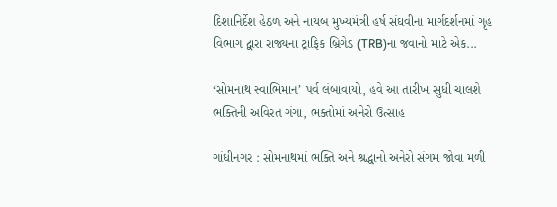દિશાનિર્દેશ હેઠળ અને નાયબ મુખ્યમંત્રી હર્ષ સંઘવીના માર્ગદર્શનમાં ગૃહ વિભાગ દ્વારા રાજ્યના ટ્રાફિક બ્રિગેડ (TRB)ના જવાનો માટે એક...

‘સોમનાથ સ્વાભિમાન’ પર્વ લંબાવાયો, હવે આ તારીખ સુધી ચાલશે ભક્તિની અવિરત ગંગા, ભક્તોમાં અનેરો ઉત્સાહ

ગાંધીનગર : સોમનાથમાં ભક્તિ અને શ્રદ્ધાનો અનેરો સંગમ જોવા મળી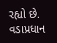રહ્યો છે. વડાપ્રધાન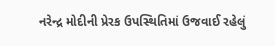નરેન્દ્ર મોદીની પ્રેરક ઉપસ્થિતિમાં ઉજવાઈ રહેલું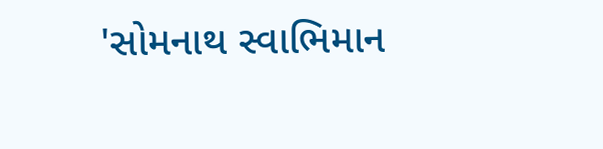'સોમનાથ સ્વાભિમાન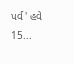પર્વ' હવે 15...